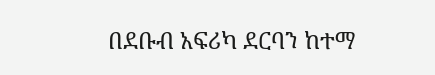በደቡብ አፍሪካ ደርባን ከተማ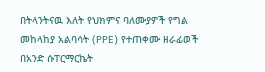በትላንትናዉ እለት የህክምና ባለሙያዎች የግል መከላከያ አልባሳት (PPE) የተጠቀሙ ዘራፊወች በአንድ ሱፐርማርኬት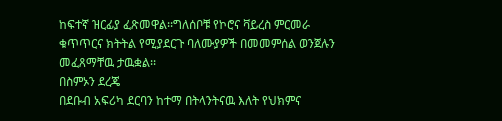ከፍተኛ ዝርፊያ ፈጽመዋል፡፡ግለሰቦቹ የኮሮና ቫይረስ ምርመራ ቁጥጥርና ክትትል የሚያደርጉ ባለሙያዎች በመመምሰል ወንጀሉን መፈጸማቸዉ ታዉቋል፡፡
በስምኦን ደረጄ
በደቡብ አፍሪካ ደርባን ከተማ በትላንትናዉ እለት የህክምና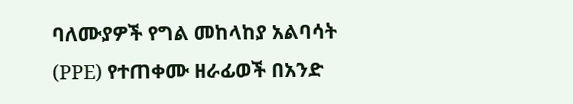ባለሙያዎች የግል መከላከያ አልባሳት (PPE) የተጠቀሙ ዘራፊወች በአንድ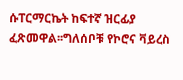ሱፐርማርኬት ከፍተኛ ዝርፊያ ፈጽመዋል፡፡ግለሰቦቹ የኮሮና ቫይረስ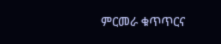ምርመራ ቁጥጥርና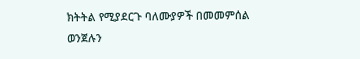ክትትል የሚያደርጉ ባለሙያዎች በመመምሰል ወንጀሉን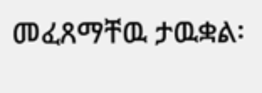መፈጸማቸዉ ታዉቋል፡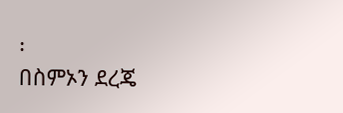፡
በስምኦን ደረጄ